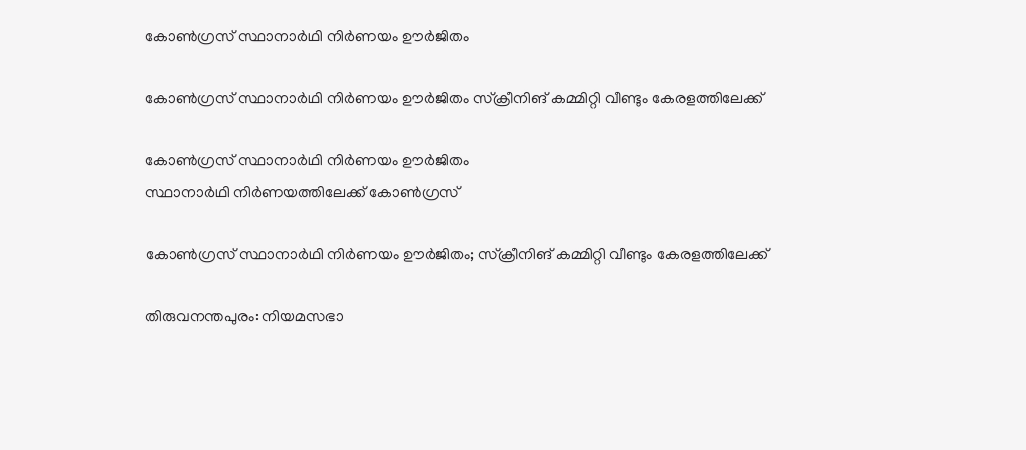കോൺഗ്രസ് സ്ഥാനാർഥി നിർണയം ഊർജിതം

കോൺഗ്രസ് സ്ഥാനാർഥി നിർണയം ഊർജിതം സ്ക്രീനിങ് കമ്മിറ്റി വീണ്ടും കേരളത്തിലേക്ക്

കോൺഗ്രസ് സ്ഥാനാർഥി നിർണയം ഊർജിതം
സ്ഥാനാർഥി നിർണയത്തിലേക്ക് കോൺഗ്രസ്

കോൺഗ്രസ് സ്ഥാനാർഥി നിർണയം ഊർജിതം; സ്ക്രീനിങ് കമ്മിറ്റി വീണ്ടും കേരളത്തിലേക്ക്

തിരുവനന്തപുരം: നിയമസഭാ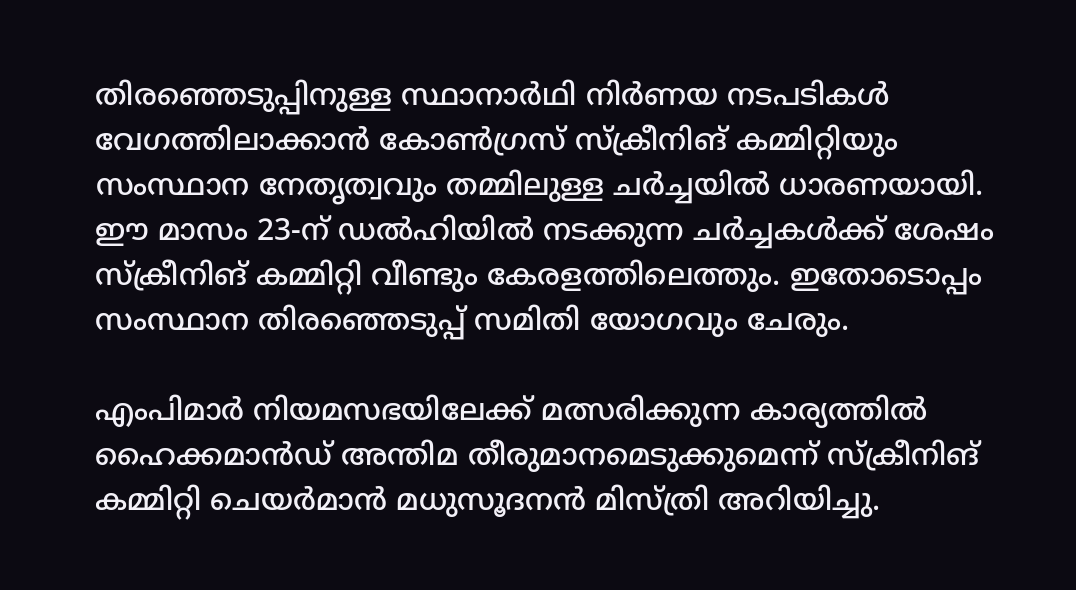തിരഞ്ഞെടുപ്പിനുള്ള സ്ഥാനാർഥി നിർണയ നടപടികൾ വേഗത്തിലാക്കാൻ കോൺഗ്രസ് സ്ക്രീനിങ് കമ്മിറ്റിയും സംസ്ഥാന നേതൃത്വവും തമ്മിലുള്ള ചർച്ചയിൽ ധാരണയായി. ഈ മാസം 23-ന് ഡൽഹിയിൽ നടക്കുന്ന ചർച്ചകൾക്ക് ശേഷം സ്ക്രീനിങ് കമ്മിറ്റി വീണ്ടും കേരളത്തിലെത്തും. ഇതോടൊപ്പം സംസ്ഥാന തിരഞ്ഞെടുപ്പ് സമിതി യോഗവും ചേരും.

എംപിമാർ നിയമസഭയിലേക്ക് മത്സരിക്കുന്ന കാര്യത്തിൽ ഹൈക്കമാൻഡ് അന്തിമ തീരുമാനമെടുക്കുമെന്ന് സ്ക്രീനിങ് കമ്മിറ്റി ചെയർമാൻ മധുസൂദനൻ മിസ്ത്രി അറിയിച്ചു.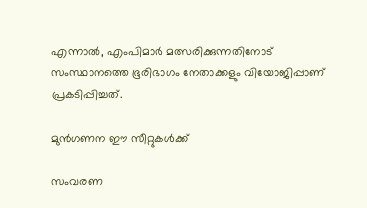എന്നാൽ, എംപിമാർ മത്സരിക്കുന്നതിനോട് സംസ്ഥാനത്തെ ഭൂരിഭാഗം നേതാക്കളും വിയോജിപ്പാണ് പ്രകടിപ്പിച്ചത്.

മുൻഗണന ഈ സീറ്റുകൾക്ക്

സംവരണ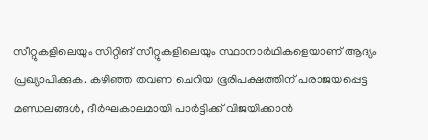സീറ്റുകളിലെയും സിറ്റിങ് സീറ്റുകളിലെയും സ്ഥാനാർഥികളെയാണ് ആദ്യം പ്രഖ്യാപിക്കുക. കഴിഞ്ഞ തവണ ചെറിയ ഭൂരിപക്ഷത്തിന് പരാജയപ്പെട്ട മണ്ഡലങ്ങൾ, ദീർഘകാലമായി പാർട്ടിക്ക് വിജയിക്കാൻ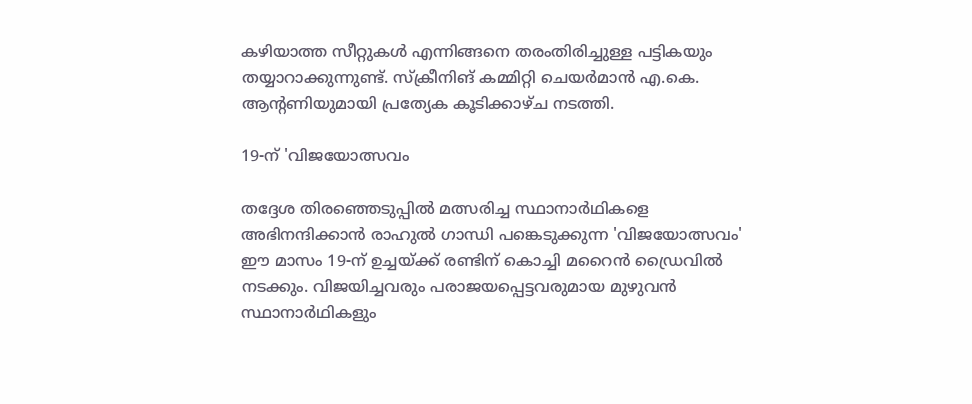കഴിയാത്ത സീറ്റുകൾ എന്നിങ്ങനെ തരംതിരിച്ചുള്ള പട്ടികയും തയ്യാറാക്കുന്നുണ്ട്. സ്ക്രീനിങ് കമ്മിറ്റി ചെയർമാൻ എ.കെ. ആന്റണിയുമായി പ്രത്യേക കൂടിക്കാഴ്ച നടത്തി.

19-ന് 'വിജയോത്സവം

തദ്ദേശ തിരഞ്ഞെടുപ്പിൽ മത്സരിച്ച സ്ഥാനാർഥികളെ അഭിനന്ദിക്കാൻ രാഹുൽ ഗാന്ധി പങ്കെടുക്കുന്ന 'വിജയോത്സവം' ഈ മാസം 19-ന് ഉച്ചയ്ക്ക് രണ്ടിന് കൊച്ചി മറൈൻ ഡ്രൈവിൽ നടക്കും. വിജയിച്ചവരും പരാജയപ്പെട്ടവരുമായ മുഴുവൻ സ്ഥാനാർഥികളും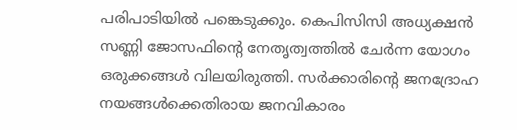പരിപാടിയിൽ പങ്കെടുക്കും. കെപിസിസി അധ്യക്ഷൻ സണ്ണി ജോസഫിന്റെ നേതൃത്വത്തിൽ ചേർന്ന യോഗം ഒരുക്കങ്ങൾ വിലയിരുത്തി. സർക്കാരിന്റെ ജനദ്രോഹ നയങ്ങൾക്കെതിരായ ജനവികാരം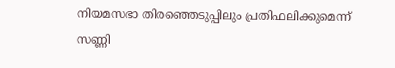നിയമസഭാ തിരഞ്ഞെടുപ്പിലും പ്രതിഫലിക്കുമെന്ന് സണ്ണി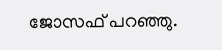ജോസഫ് പറഞ്ഞു.